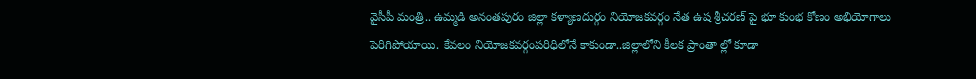వైసీపీ మంత్రి.. ఉమ్మడి అనంతపురం జిల్లా కళ్యాణదుర్గం నియోజకవర్గం నేత ఉష శ్రీచరణ్ పై భూ కుంభ కోణం అభియోగాలు పెరిగిపోయాయి. కేవలం నియోజకవర్గంపరిధిలోనే కాకుండా..జిల్లాలోని కీలక ప్రాంతా ల్లో కూడా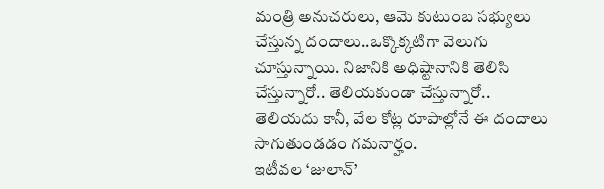మంత్రి అనుచరులు, ఆమె కుటుంబ సభ్యులు చేస్తున్న దందాలు..ఒక్కొక్కటిగా వెలుగు చూస్తున్నాయి. నిజానికి అధిష్టానానికి తెలిసి చేస్తున్నారో.. తెలియకుండా చేస్తున్నారో.. తెలియదు కానీ, వేల కోట్ల రూపాల్లోనే ఈ దందాలు సాగుతుండడం గమనార్హం.
ఇటీవల ‘జులాన్’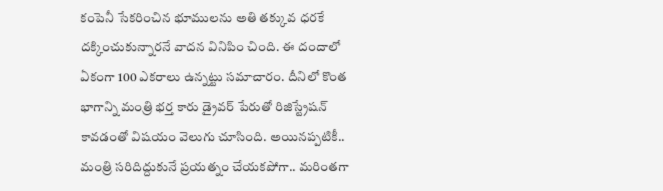కంపెనీ సేకరించిన భూములను అతి తక్కువ ధరకే దక్కించుకున్నారనే వాదన వినిపిం చింది. ఈ దందాలో ఏకంగా 100 ఎకరాలు ఉన్నట్టు సమాచారం. దీనిలో కొంత భాగాన్ని మంత్రి భర్త కారు డ్రైవర్ పేరుతో రిజిస్ట్రేషన్ కావడంతో విషయం వెలుగు చూసింది. అయినప్పటికీ.. మంత్రి సరిదిద్దుకునే ప్రయత్నం చేయకపోగా.. మరింతగా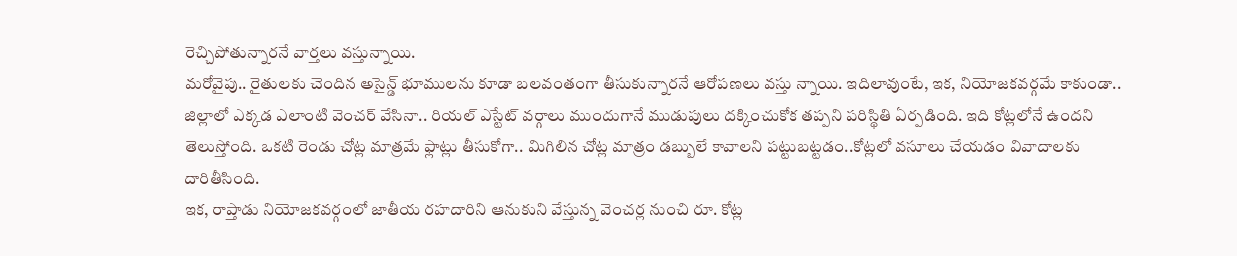రెచ్చిపోతున్నారనే వార్తలు వస్తున్నాయి.
మరోవైపు.. రైతులకు చెందిన అసైన్డ్ భూములను కూడా బలవంతంగా తీసుకున్నారనే ఆరోపణలు వస్తు న్నాయి. ఇదిలావుంటే, ఇక, నియోజకవర్గమే కాకుండా.. జిల్లాలో ఎక్కడ ఎలాంటి వెంచర్ వేసినా.. రియల్ ఎస్టేట్ వర్గాలు ముందుగానే ముడుపులు దక్కించుకోక తప్పని పరిస్థితి ఏర్పడింది. ఇది కోట్లలోనే ఉందని తెలుస్తోంది. ఒకటి రెండు చోట్ల మాత్రమే ఫ్లాట్లు తీసుకోగా.. మిగిలిన చోట్ల మాత్రం డబ్బులే కావాలని పట్టుబట్టడం..కోట్లలో వసూలు చేయడం వివాదాలకు దారితీసింది.
ఇక, రాప్తాడు నియోజకవర్గంలో జాతీయ రహదారిని ఆనుకుని వేస్తున్న వెంచర్ల నుంచి రూ. కోట్ల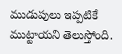ముడుపులు ఇప్పటికే ముట్టాయని తెలుస్తోంది.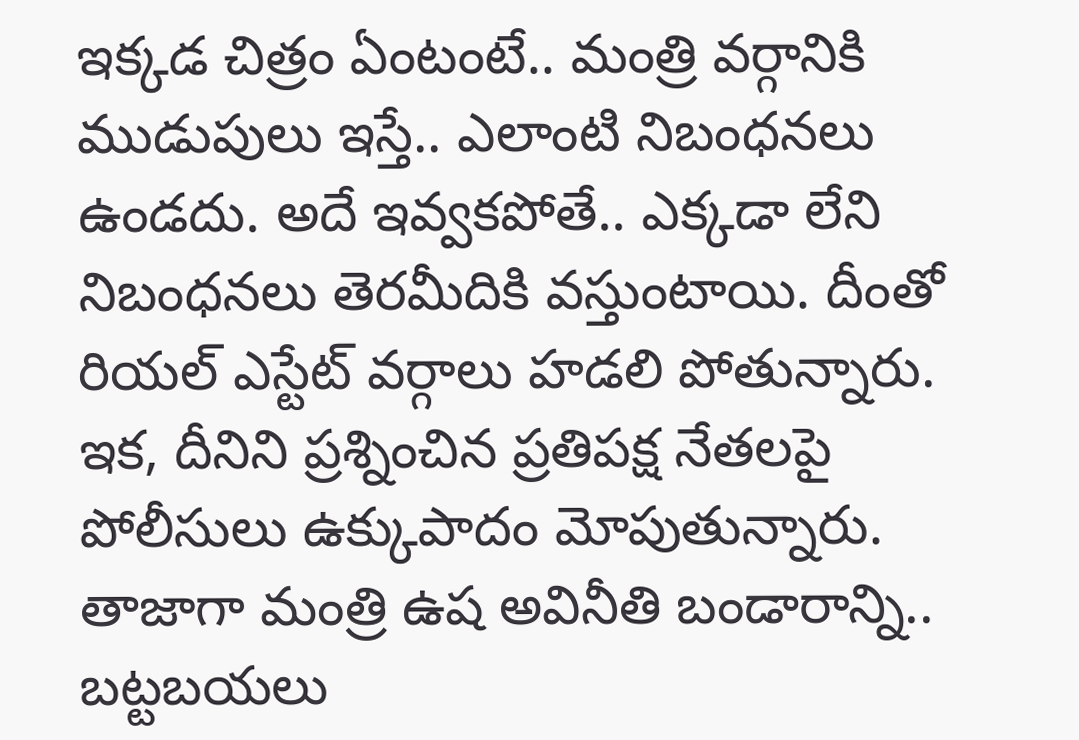ఇక్కడ చిత్రం ఏంటంటే.. మంత్రి వర్గానికి ముడుపులు ఇస్తే.. ఎలాంటి నిబంధనలు ఉండదు. అదే ఇవ్వకపోతే.. ఎక్కడా లేని నిబంధనలు తెరమీదికి వస్తుంటాయి. దీంతో రియల్ ఎస్టేట్ వర్గాలు హడలి పోతున్నారు. ఇక, దీనిని ప్రశ్నించిన ప్రతిపక్ష నేతలపై పోలీసులు ఉక్కుపాదం మోపుతున్నారు.
తాజాగా మంత్రి ఉష అవినీతి బండారాన్ని.. బట్టబయలు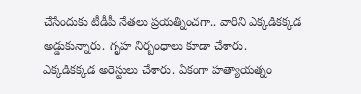చేసేందుకు టీడీపీ నేతలు ప్రయత్నించగా.. వారిని ఎక్కడికక్కడ అడ్డుకున్నారు. గృహ నిర్బంధాలు కూడా చేశారు. ఎక్కడికక్కడ అరెస్టులు చేశారు. ఏకంగా హత్యాయత్నం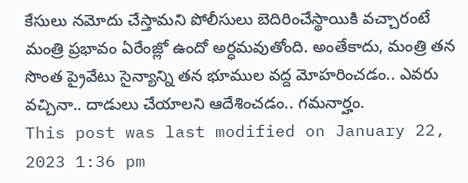కేసులు నమోదు చేస్తామని పోలీసులు బెదిరించేస్థాయికి వచ్చారంటే మంత్రి ప్రభావం ఏరేంజ్లో ఉందో అర్ధమవుతోంది. అంతేకాదు, మంత్రి తన సొంత ప్రైవేటు సైన్యాన్ని తన భూముల వద్ద మోహరించడం.. ఎవరు వచ్చినా.. దాడులు చేయాలని ఆదేశించడం.. గమనార్హం.
This post was last modified on January 22, 2023 1:36 pm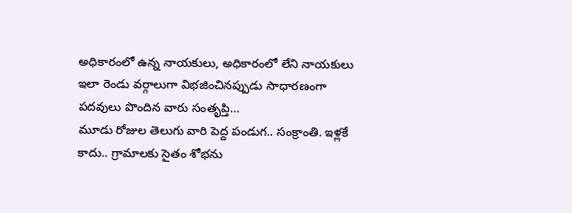అధికారంలో ఉన్న నాయకులు, అధికారంలో లేని నాయకులు ఇలా రెండు వర్గాలుగా విభజించినప్పుడు సాధారణంగా పదవులు పొందిన వారు సంతృప్తి…
మూడు రోజుల తెలుగు వారి పెద్ద పండుగ.. సంక్రాంతి. ఇళ్లకే కాదు.. గ్రామాలకు సైతం శోభను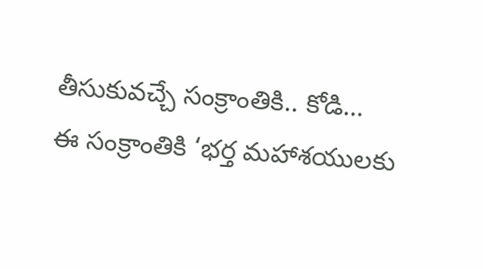తీసుకువచ్చే సంక్రాంతికి.. కోడి…
ఈ సంక్రాంతికి ‘భర్త మహాశయులకు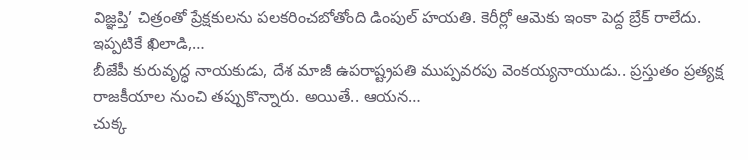విజ్ఞప్తి’ చిత్రంతో ప్రేక్షకులను పలకరించబోతోంది డింపుల్ హయతి. కెరీర్లో ఆమెకు ఇంకా పెద్ద బ్రేక్ రాలేదు. ఇప్పటికే ఖిలాడి,…
బీజేపీ కురువృద్ధ నాయకుడు, దేశ మాజీ ఉపరాష్ట్రపతి ముప్పవరపు వెంకయ్యనాయుడు.. ప్రస్తుతం ప్రత్యక్ష రాజకీయాల నుంచి తప్పుకొన్నారు. అయితే.. ఆయన…
చుక్క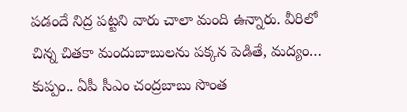పడందే నిద్ర పట్టని వారు చాలా మంది ఉన్నారు. వీరిలో చిన్న చితకా మందుబాబులను పక్కన పెడితే, మద్యం…
కుప్పం.. ఏపీ సీఎం చంద్రబాబు సొంత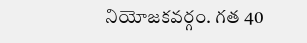నియోజకవర్గం. గత 40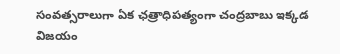సంవత్సరాలుగా ఏక ఛత్రాధిపత్యంగా చంద్రబాబు ఇక్కడ విజయం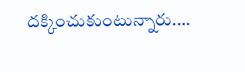దక్కించుకుంటున్నారు.…